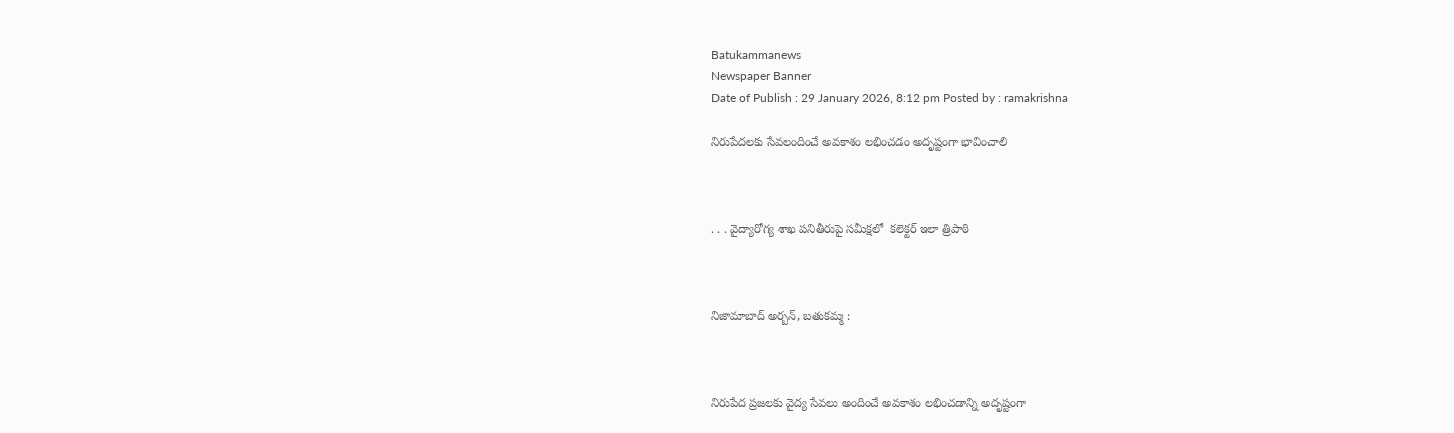Batukammanews
Newspaper Banner
Date of Publish : 29 January 2026, 8:12 pm Posted by : ramakrishna

నిరుపేదలకు సేవలందించే అవకాశం లభించడం అదృష్టంగా భావించాలి



. . . వైద్యారోగ్య శాఖ పనితీరుపై సమీక్షలో  కలెక్టర్ ఇలా త్రిపాఠి



నిజామాబాద్ అర్బన్, బతుకమ్మ :



నిరుపేద ప్రజలకు వైద్య సేవలు అందించే అవకాశం లభించడాన్ని అదృష్టంగా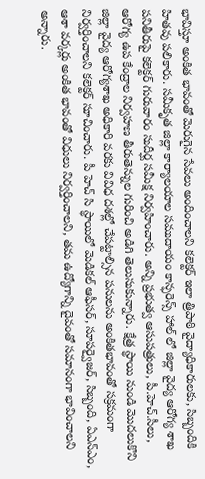భావిస్తూ అంకిత భావంతో మెరుగైన సేవలు అందించాలని కలెక్టర్ ఇలా త్రిపాఠి వైద్యాధికారులకు, సిబ్బందికి హితవు పలికారు. సమీకృత జిల్లా కార్యాలయాల సముదాయం కాన్ఫరెన్స్ హాల్ లో జిల్లా వైద్య ఆరోగ్య శాఖ పనితీరుపై కలెక్టర్ గురువారం సుదీర్ఘ సమీక్ష నిర్వహించారు. అన్ని ప్రభుత్వ ఆసుపత్రులు, పీ.హెచ్.సీలు, ఆరోగ్య ఉప కేంద్రాల నిర్వహణ తీరుతెన్నుల గురించి అడిగి తెలుసుకున్నారు. క్షేత్ర స్థాయి నుండి మొదలుకొని జిల్లా వైద్య ఆరోగ్యశాఖ అధికారి వరకు వివిధ దశల్లో చేపట్టాల్సిన పనులను అంకితభావంతో సక్రమంగా నిర్వర్తించాలని కలెక్టర్ సూచించారు. పీ హెచ్ సి స్థాయిలో మెడికల్ ఆఫీసర్, సూపర్వైజర్, సిబ్బంది, ఏఎన్ఎం, ఆశా వర్కర్లు అంకిత భావంతో విధులు నిర్వర్తించాలని, తమ ఉద్యోగాన్ని దైవంతో సమానంగా భావించాలని అన్నారు.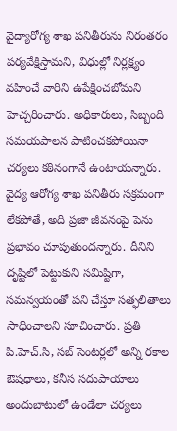వైద్యారోగ్య శాఖ పనితీరును నిరంతరం పర్యవేక్షిస్తామని, విధుల్లో నిర్లక్ష్యం వహించే వారిని ఉపేక్షించబోమని హెచ్చరించారు. అధికారులు, సిబ్బంది సమయపాలన పాటించకపోయినా చర్యలు కఠినంగానే ఉంటాయన్నారు. వైద్య ఆరోగ్య శాఖ పనితీరు సక్రమంగా లేకపోతే, అది ప్రజా జీవనంపై పెను ప్రభావం చూపుతుందన్నారు. దీనిని దృష్టిలో పెట్టుకుని సమిష్టిగా, సమన్వయంతో పని చేస్తూ సత్ఫలితాలు సాధించాలని సూచించారు. ప్రతి పి.హెచ్.సి, సబ్ సెంటర్లలో అన్ని రకాల ఔషధాలు, కనీస సదుపాయాలు అందుబాటులో ఉండేలా చర్యలు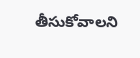తీసుకోవాలని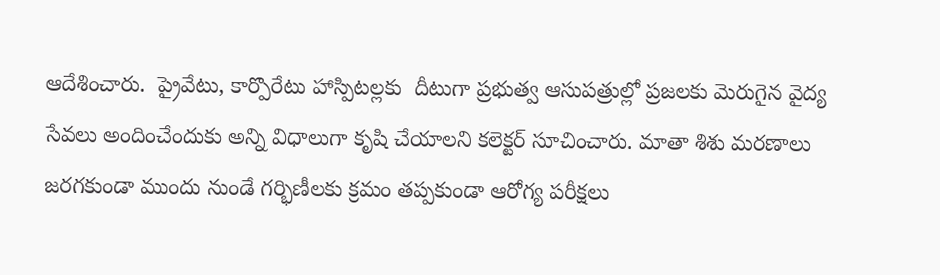ఆదేశించారు.  ప్రైవేటు, కార్పొరేటు హాస్పిటల్లకు  దీటుగా ప్రభుత్వ ఆసుపత్రుల్లో ప్రజలకు మెరుగైన వైద్య సేవలు అందించేందుకు అన్ని విధాలుగా కృషి చేయాలని కలెక్టర్ సూచించారు. మాతా శిశు మరణాలు జరగకుండా ముందు నుండే గర్భిణీలకు క్రమం తప్పకుండా ఆరోగ్య పరీక్షలు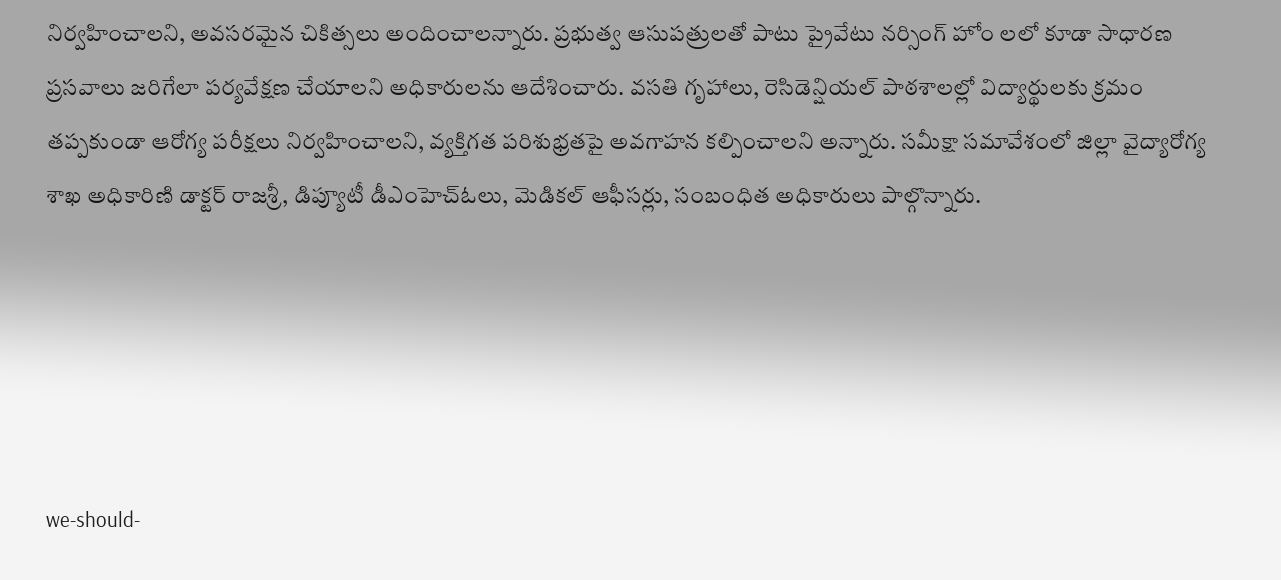నిర్వహించాలని, అవసరమైన చికిత్సలు అందించాలన్నారు. ప్రభుత్వ ఆసుపత్రులతో పాటు ప్రైవేటు నర్సింగ్ హోం లలో కూడా సాధారణ ప్రసవాలు జరిగేలా పర్యవేక్షణ చేయాలని అధికారులను ఆదేశించారు. వసతి గృహాలు, రెసిడెన్షియల్ పాఠశాలల్లో విద్యార్థులకు క్రమం తప్పకుండా ఆరోగ్య పరీక్షలు నిర్వహించాలని, వ్యక్తిగత పరిశుభ్రతపై అవగాహన కల్పించాలని అన్నారు. సమీక్షా సమావేశంలో జిల్లా వైద్యారోగ్య శాఖ అధికారిణి డాక్టర్ రాజశ్రీ, డిప్యూటీ డీఎంహెచ్ఓలు, మెడికల్ ఆఫీసర్లు, సంబంధిత అధికారులు పాల్గొన్నారు.





we-should-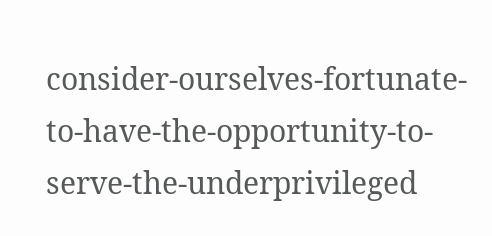consider-ourselves-fortunate-to-have-the-opportunity-to-serve-the-underprivileged